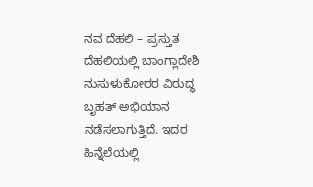ನವ ದೆಹಲಿ – ಪ್ರಸ್ತುತ ದೆಹಲಿಯಲ್ಲಿ ಬಾಂಗ್ಲಾದೇಶಿ ನುಸುಳುಕೋರರ ವಿರುದ್ಧ ಬೃಹತ್ ಅಭಿಯಾನ ನಡೆಸಲಾಗುತ್ತಿದೆ. ಇದರ ಹಿನ್ನೆಲೆಯಲ್ಲಿ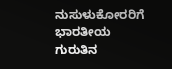ನುಸುಳುಕೋರರಿಗೆ ಭಾರತೀಯ ಗುರುತಿನ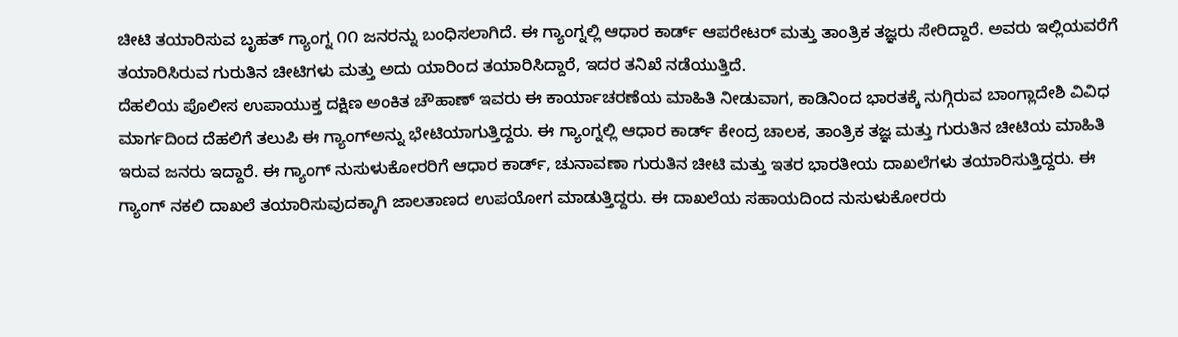ಚೀಟಿ ತಯಾರಿಸುವ ಬೃಹತ್ ಗ್ಯಾಂಗ್ನ ೧೧ ಜನರನ್ನು ಬಂಧಿಸಲಾಗಿದೆ. ಈ ಗ್ಯಾಂಗ್ನಲ್ಲಿ ಆಧಾರ ಕಾರ್ಡ್ ಆಪರೇಟರ್ ಮತ್ತು ತಾಂತ್ರಿಕ ತಜ್ಞರು ಸೇರಿದ್ದಾರೆ. ಅವರು ಇಲ್ಲಿಯವರೆಗೆ ತಯಾರಿಸಿರುವ ಗುರುತಿನ ಚೀಟಿಗಳು ಮತ್ತು ಅದು ಯಾರಿಂದ ತಯಾರಿಸಿದ್ದಾರೆ, ಇದರ ತನಿಖೆ ನಡೆಯುತ್ತಿದೆ.
ದೆಹಲಿಯ ಪೊಲೀಸ ಉಪಾಯುಕ್ತ ದಕ್ಷಿಣ ಅಂಕಿತ ಚೌಹಾಣ್ ಇವರು ಈ ಕಾರ್ಯಾಚರಣೆಯ ಮಾಹಿತಿ ನೀಡುವಾಗ, ಕಾಡಿನಿಂದ ಭಾರತಕ್ಕೆ ನುಗ್ಗಿರುವ ಬಾಂಗ್ಲಾದೇಶಿ ವಿವಿಧ ಮಾರ್ಗದಿಂದ ದೆಹಲಿಗೆ ತಲುಪಿ ಈ ಗ್ಯಾಂಗ್ಅನ್ನು ಭೇಟಿಯಾಗುತ್ತಿದ್ದರು. ಈ ಗ್ಯಾಂಗ್ನಲ್ಲಿ ಆಧಾರ ಕಾರ್ಡ್ ಕೇಂದ್ರ ಚಾಲಕ, ತಾಂತ್ರಿಕ ತಜ್ಞ ಮತ್ತು ಗುರುತಿನ ಚೀಟಿಯ ಮಾಹಿತಿ ಇರುವ ಜನರು ಇದ್ದಾರೆ. ಈ ಗ್ಯಾಂಗ್ ನುಸುಳುಕೋರರಿಗೆ ಆಧಾರ ಕಾರ್ಡ್, ಚುನಾವಣಾ ಗುರುತಿನ ಚೀಟಿ ಮತ್ತು ಇತರ ಭಾರತೀಯ ದಾಖಲೆಗಳು ತಯಾರಿಸುತ್ತಿದ್ದರು. ಈ ಗ್ಯಾಂಗ್ ನಕಲಿ ದಾಖಲೆ ತಯಾರಿಸುವುದಕ್ಕಾಗಿ ಜಾಲತಾಣದ ಉಪಯೋಗ ಮಾಡುತ್ತಿದ್ದರು. ಈ ದಾಖಲೆಯ ಸಹಾಯದಿಂದ ನುಸುಳುಕೋರರು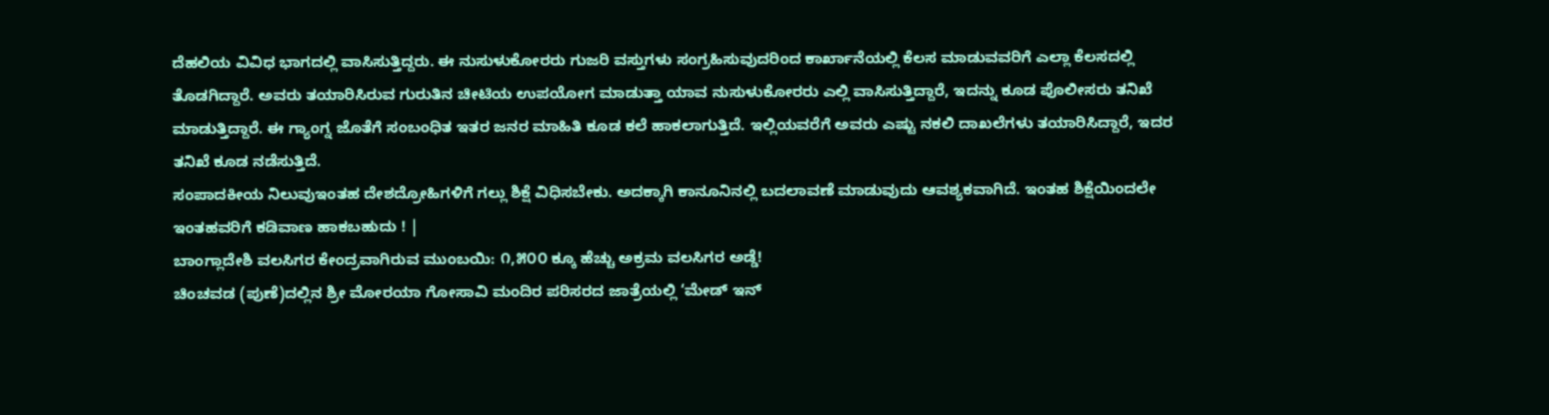ದೆಹಲಿಯ ವಿವಿಧ ಭಾಗದಲ್ಲಿ ವಾಸಿಸುತ್ತಿದ್ದರು. ಈ ನುಸುಳುಕೋರರು ಗುಜರಿ ವಸ್ತುಗಳು ಸಂಗ್ರಹಿಸುವುದರಿಂದ ಕಾರ್ಖಾನೆಯಲ್ಲಿ ಕೆಲಸ ಮಾಡುವವರಿಗೆ ಎಲ್ಲಾ ಕೆಲಸದಲ್ಲಿ ತೊಡಗಿದ್ದಾರೆ. ಅವರು ತಯಾರಿಸಿರುವ ಗುರುತಿನ ಚೀಟಿಯ ಉಪಯೋಗ ಮಾಡುತ್ತಾ ಯಾವ ನುಸುಳುಕೋರರು ಎಲ್ಲಿ ವಾಸಿಸುತ್ತಿದ್ದಾರೆ, ಇದನ್ನು ಕೂಡ ಪೊಲೀಸರು ತನಿಖೆ ಮಾಡುತ್ತಿದ್ದಾರೆ. ಈ ಗ್ಯಾಂಗ್ನ ಜೊತೆಗೆ ಸಂಬಂಧಿತ ಇತರ ಜನರ ಮಾಹಿತಿ ಕೂಡ ಕಲೆ ಹಾಕಲಾಗುತ್ತಿದೆ. ಇಲ್ಲಿಯವರೆಗೆ ಅವರು ಎಷ್ಟು ನಕಲಿ ದಾಖಲೆಗಳು ತಯಾರಿಸಿದ್ದಾರೆ, ಇದರ ತನಿಖೆ ಕೂಡ ನಡೆಸುತ್ತಿದೆ.
ಸಂಪಾದಕೀಯ ನಿಲುವುಇಂತಹ ದೇಶದ್ರೋಹಿಗಳಿಗೆ ಗಲ್ಲು ಶಿಕ್ಷೆ ವಿಧಿಸಬೇಕು. ಅದಕ್ಕಾಗಿ ಕಾನೂನಿನಲ್ಲಿ ಬದಲಾವಣೆ ಮಾಡುವುದು ಆವಶ್ಯಕವಾಗಿದೆ. ಇಂತಹ ಶಿಕ್ಷೆಯಿಂದಲೇ ಇಂತಹವರಿಗೆ ಕಡಿವಾಣ ಹಾಕಬಹುದು ! |
ಬಾಂಗ್ಲಾದೇಶಿ ವಲಸಿಗರ ಕೇಂದ್ರವಾಗಿರುವ ಮುಂಬಯಿ: ೧,೫೦೦ ಕ್ಕೂ ಹೆಚ್ಚು ಅಕ್ರಮ ವಲಸಿಗರ ಅಡ್ಡೆ!
ಚಿಂಚವಡ (ಪುಣೆ)ದಲ್ಲಿನ ಶ್ರೀ ಮೋರಯಾ ಗೋಸಾವಿ ಮಂದಿರ ಪರಿಸರದ ಜಾತ್ರೆಯಲ್ಲಿ ‘ಮೇಡ್ ಇನ್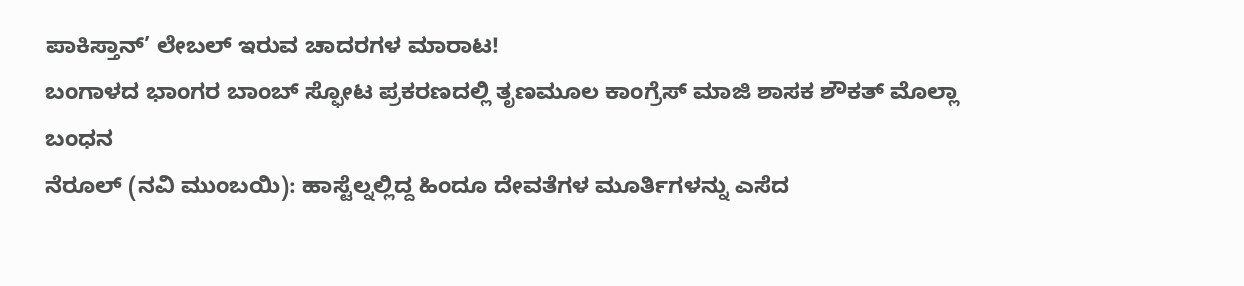ಪಾಕಿಸ್ತಾನ್’ ಲೇಬಲ್ ಇರುವ ಚಾದರಗಳ ಮಾರಾಟ!
ಬಂಗಾಳದ ಭಾಂಗರ ಬಾಂಬ್ ಸ್ಫೋಟ ಪ್ರಕರಣದಲ್ಲಿ ತೃಣಮೂಲ ಕಾಂಗ್ರೆಸ್ ಮಾಜಿ ಶಾಸಕ ಶೌಕತ್ ಮೊಲ್ಲಾ ಬಂಧನ
ನೆರೂಲ್ (ನವಿ ಮುಂಬಯಿ): ಹಾಸ್ಟೆಲ್ನಲ್ಲಿದ್ದ ಹಿಂದೂ ದೇವತೆಗಳ ಮೂರ್ತಿಗಳನ್ನು ಎಸೆದ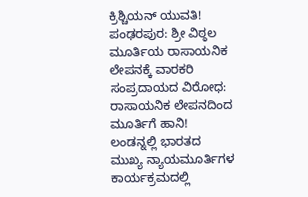ಕ್ರಿಶ್ಚಿಯನ್ ಯುವತಿ!
ಪಂಢರಪುರ: ಶ್ರೀ ವಿಠ್ಠಲ ಮೂರ್ತಿಯ ರಾಸಾಯನಿಕ ಲೇಪನಕ್ಕೆ ವಾರಕರಿ ಸಂಪ್ರದಾಯದ ವಿರೋಧ: ರಾಸಾಯನಿಕ ಲೇಪನದಿಂದ ಮೂರ್ತಿಗೆ ಹಾನಿ!
ಲಂಡನ್ನಲ್ಲಿ ಭಾರತದ ಮುಖ್ಯ ನ್ಯಾಯಮೂರ್ತಿಗಳ ಕಾರ್ಯಕ್ರಮದಲ್ಲಿ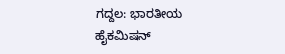ಗದ್ದಲ: ಭಾರತೀಯ ಹೈಕಮಿಷನ್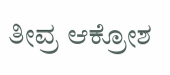ತೀವ್ರ ಆಕ್ರೋಶ